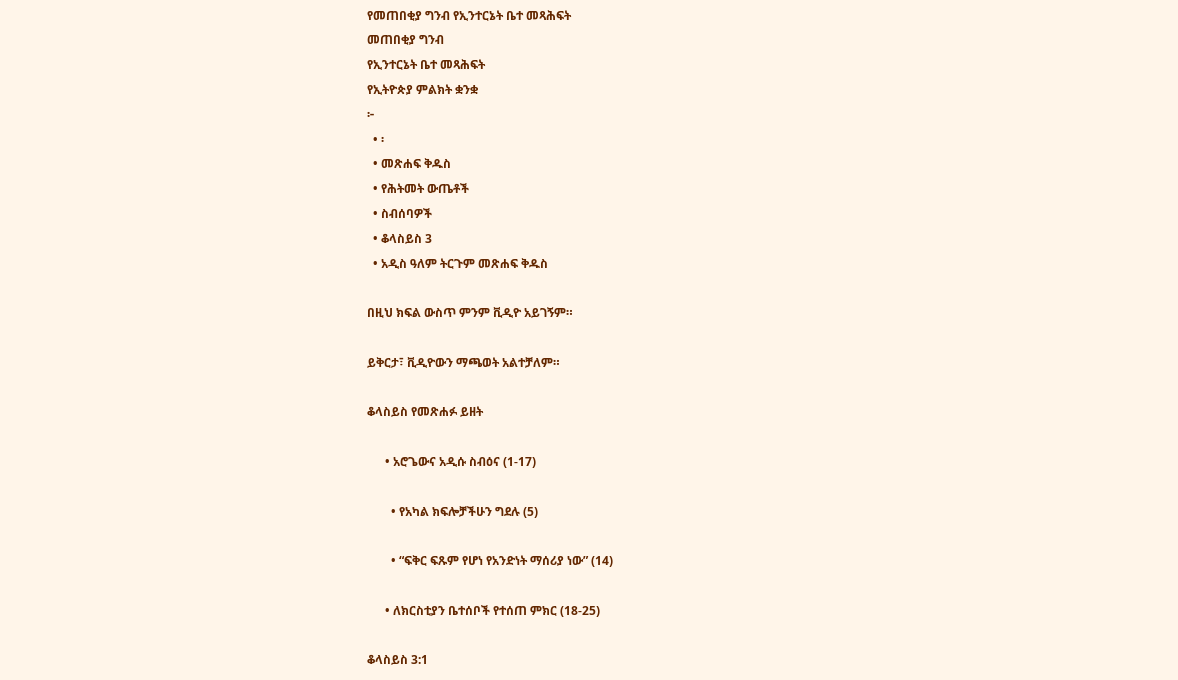የመጠበቂያ ግንብ የኢንተርኔት ቤተ መጻሕፍት
መጠበቂያ ግንብ
የኢንተርኔት ቤተ መጻሕፍት
የኢትዮጵያ ምልክት ቋንቋ
፦
  • ፡
  • መጽሐፍ ቅዱስ
  • የሕትመት ውጤቶች
  • ስብሰባዎች
  • ቆላስይስ 3
  • አዲስ ዓለም ትርጉም መጽሐፍ ቅዱስ

በዚህ ክፍል ውስጥ ምንም ቪዲዮ አይገኝም።

ይቅርታ፣ ቪዲዮውን ማጫወት አልተቻለም።

ቆላስይስ የመጽሐፉ ይዘት

      • አሮጌውና አዲሱ ስብዕና (1-17)

        • የአካል ክፍሎቻችሁን ግደሉ (5)

        • “ፍቅር ፍጹም የሆነ የአንድነት ማሰሪያ ነው” (14)

      • ለክርስቲያን ቤተሰቦች የተሰጠ ምክር (18-25)

ቆላስይስ 3:1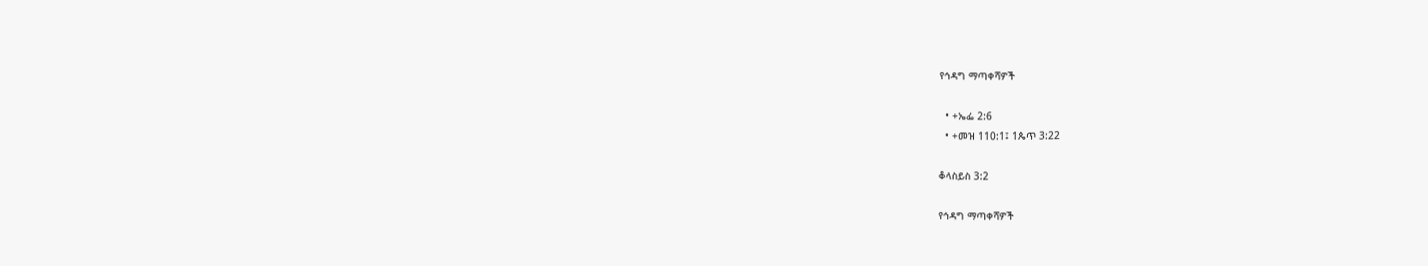የኅዳግ ማጣቀሻዎች

  • +ኤፌ 2:6
  • +መዝ 110:1፤ 1ጴጥ 3:22

ቆላስይስ 3:2

የኅዳግ ማጣቀሻዎች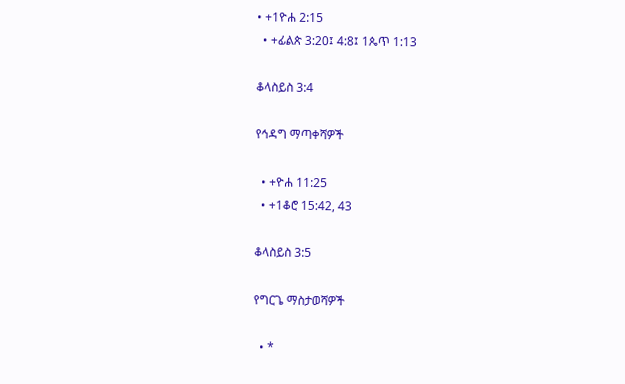• +1ዮሐ 2:15
  • +ፊልጵ 3:20፤ 4:8፤ 1ጴጥ 1:13

ቆላስይስ 3:4

የኅዳግ ማጣቀሻዎች

  • +ዮሐ 11:25
  • +1ቆሮ 15:42, 43

ቆላስይስ 3:5

የግርጌ ማስታወሻዎች

  • *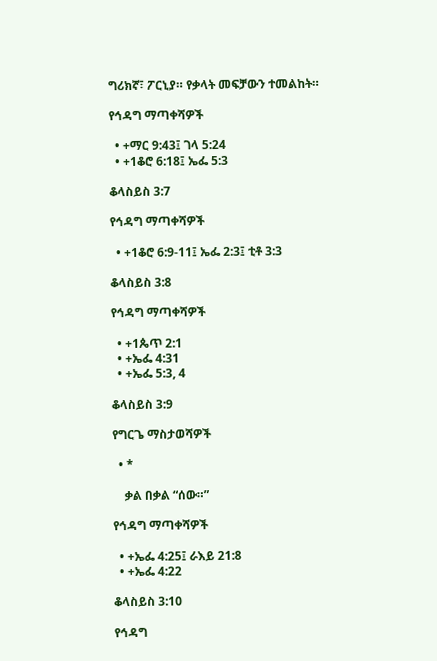ግሪክኛ፣ ፖርኒያ። የቃላት መፍቻውን ተመልከት።

የኅዳግ ማጣቀሻዎች

  • +ማር 9:43፤ ገላ 5:24
  • +1ቆሮ 6:18፤ ኤፌ 5:3

ቆላስይስ 3:7

የኅዳግ ማጣቀሻዎች

  • +1ቆሮ 6:9-11፤ ኤፌ 2:3፤ ቲቶ 3:3

ቆላስይስ 3:8

የኅዳግ ማጣቀሻዎች

  • +1ጴጥ 2:1
  • +ኤፌ 4:31
  • +ኤፌ 5:3, 4

ቆላስይስ 3:9

የግርጌ ማስታወሻዎች

  • *

    ቃል በቃል “ሰው።”

የኅዳግ ማጣቀሻዎች

  • +ኤፌ 4:25፤ ራእይ 21:8
  • +ኤፌ 4:22

ቆላስይስ 3:10

የኅዳግ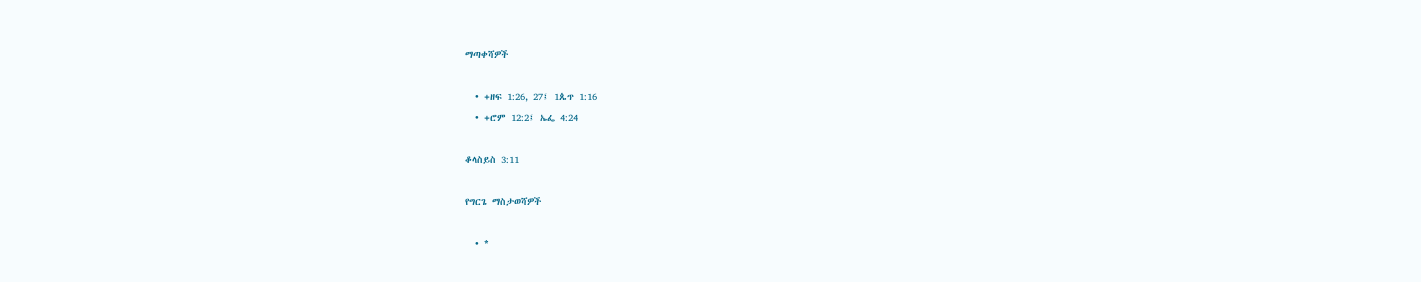ማጣቀሻዎች

  • +ዘፍ 1:26, 27፤ 1ጴጥ 1:16
  • +ሮም 12:2፤ ኤፌ 4:24

ቆላስይስ 3:11

የግርጌ ማስታወሻዎች

  • *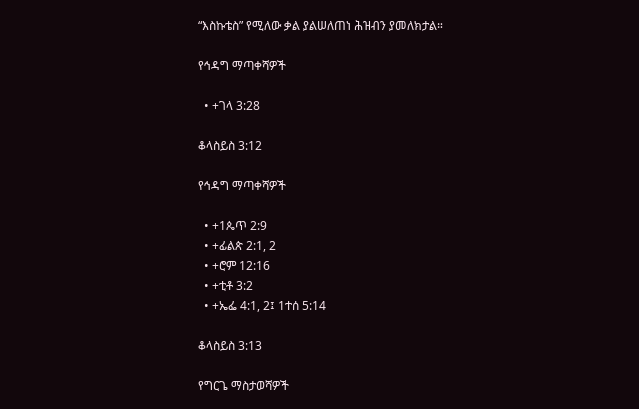“እስኩቴስ” የሚለው ቃል ያልሠለጠነ ሕዝብን ያመለክታል።

የኅዳግ ማጣቀሻዎች

  • +ገላ 3:28

ቆላስይስ 3:12

የኅዳግ ማጣቀሻዎች

  • +1ጴጥ 2:9
  • +ፊልጵ 2:1, 2
  • +ሮም 12:16
  • +ቲቶ 3:2
  • +ኤፌ 4:1, 2፤ 1ተሰ 5:14

ቆላስይስ 3:13

የግርጌ ማስታወሻዎች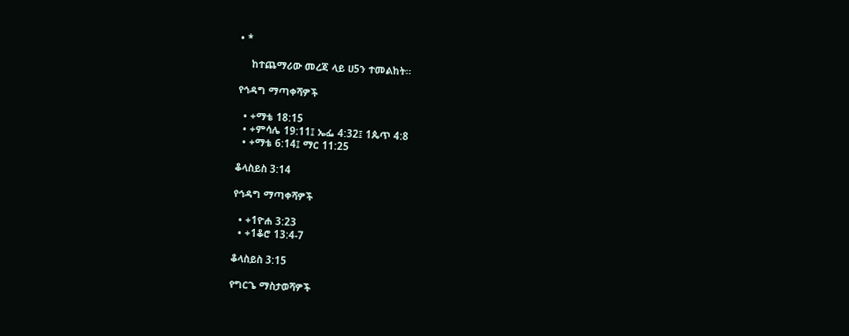• *

    ከተጨማሪው መረጃ ላይ ሀ5ን ተመልከት።

የኅዳግ ማጣቀሻዎች

  • +ማቴ 18:15
  • +ምሳሌ 19:11፤ ኤፌ 4:32፤ 1ጴጥ 4:8
  • +ማቴ 6:14፤ ማር 11:25

ቆላስይስ 3:14

የኅዳግ ማጣቀሻዎች

  • +1ዮሐ 3:23
  • +1ቆሮ 13:4-7

ቆላስይስ 3:15

የግርጌ ማስታወሻዎች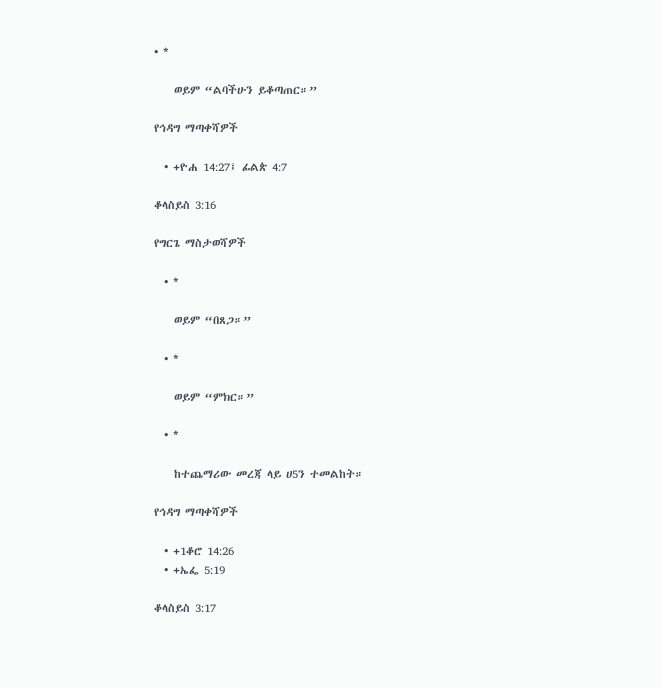• *

    ወይም “ልባችሁን ይቆጣጠር።”

የኅዳግ ማጣቀሻዎች

  • +ዮሐ 14:27፤ ፊልጵ 4:7

ቆላስይስ 3:16

የግርጌ ማስታወሻዎች

  • *

    ወይም “በጸጋ።”

  • *

    ወይም “ምክር።”

  • *

    ከተጨማሪው መረጃ ላይ ሀ5ን ተመልከት።

የኅዳግ ማጣቀሻዎች

  • +1ቆሮ 14:26
  • +ኤፌ 5:19

ቆላስይስ 3:17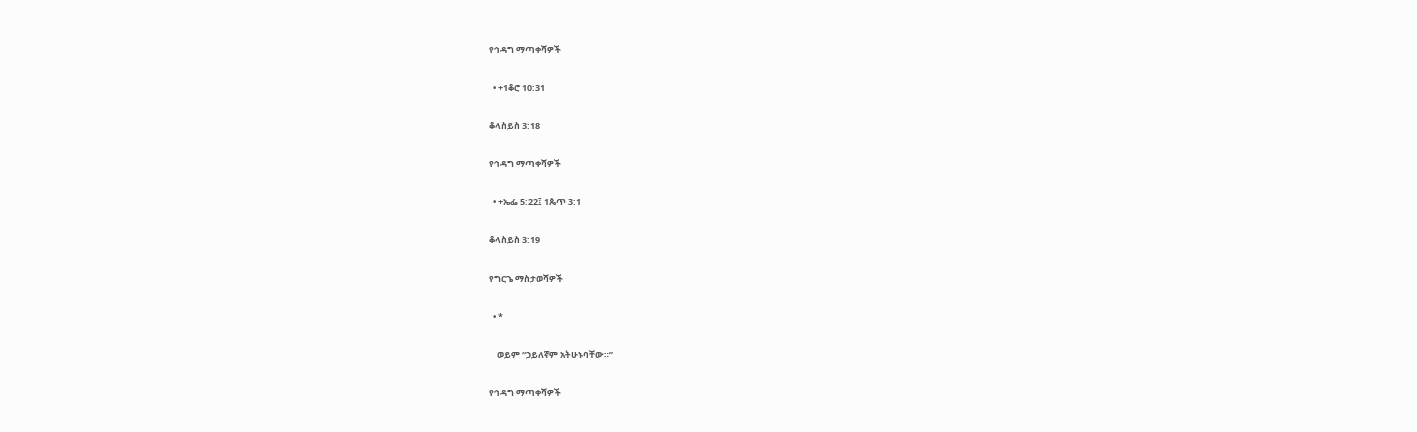የኅዳግ ማጣቀሻዎች

  • +1ቆሮ 10:31

ቆላስይስ 3:18

የኅዳግ ማጣቀሻዎች

  • +ኤፌ 5:22፤ 1ጴጥ 3:1

ቆላስይስ 3:19

የግርጌ ማስታወሻዎች

  • *

    ወይም “ኃይለኛም አትሁኑባቸው።”

የኅዳግ ማጣቀሻዎች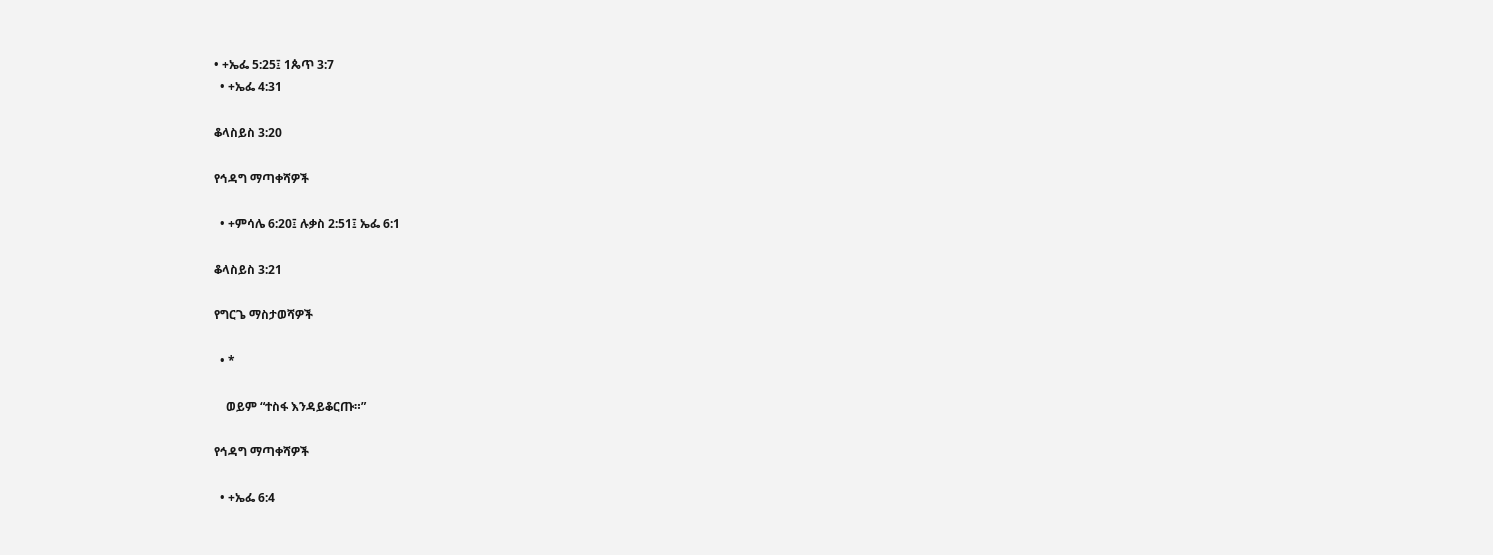• +ኤፌ 5:25፤ 1ጴጥ 3:7
  • +ኤፌ 4:31

ቆላስይስ 3:20

የኅዳግ ማጣቀሻዎች

  • +ምሳሌ 6:20፤ ሉቃስ 2:51፤ ኤፌ 6:1

ቆላስይስ 3:21

የግርጌ ማስታወሻዎች

  • *

    ወይም “ተስፋ እንዳይቆርጡ።”

የኅዳግ ማጣቀሻዎች

  • +ኤፌ 6:4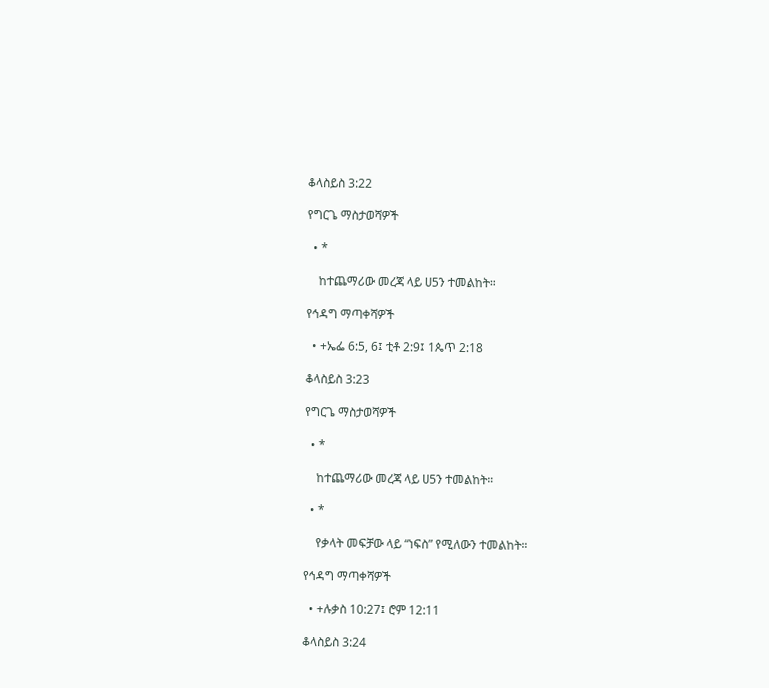ቆላስይስ 3:22

የግርጌ ማስታወሻዎች

  • *

    ከተጨማሪው መረጃ ላይ ሀ5ን ተመልከት።

የኅዳግ ማጣቀሻዎች

  • +ኤፌ 6:5, 6፤ ቲቶ 2:9፤ 1ጴጥ 2:18

ቆላስይስ 3:23

የግርጌ ማስታወሻዎች

  • *

    ከተጨማሪው መረጃ ላይ ሀ5ን ተመልከት።

  • *

    የቃላት መፍቻው ላይ “ነፍስ” የሚለውን ተመልከት።

የኅዳግ ማጣቀሻዎች

  • +ሉቃስ 10:27፤ ሮም 12:11

ቆላስይስ 3:24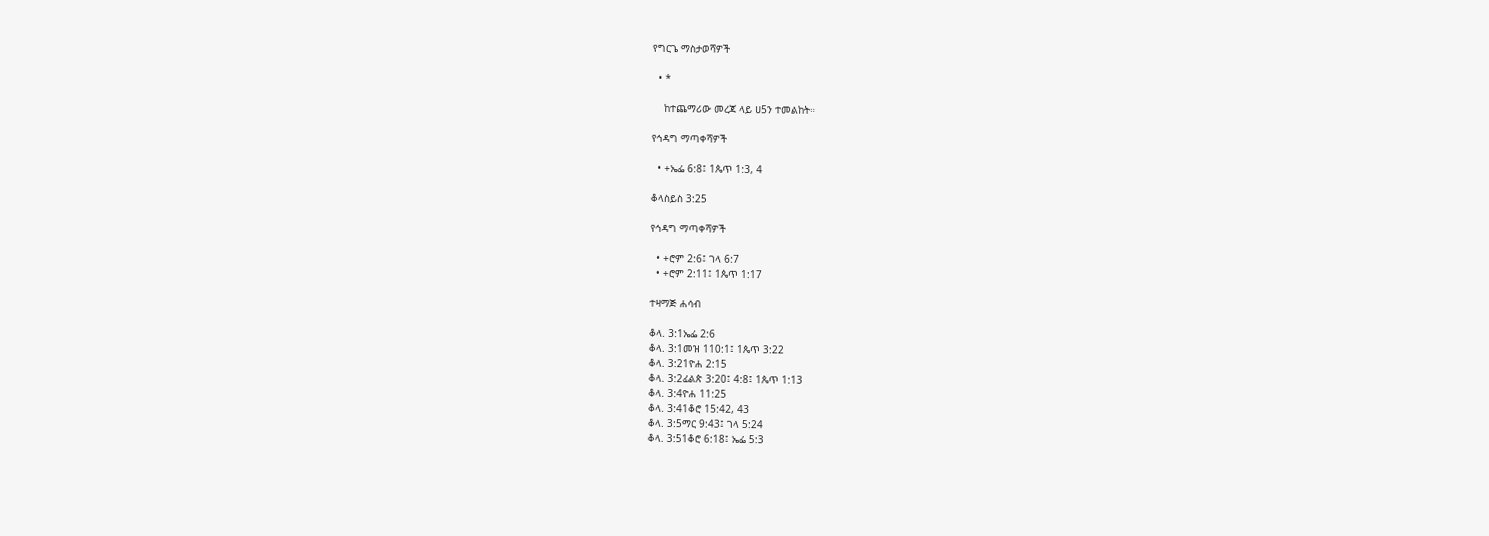የግርጌ ማስታወሻዎች

  • *

    ከተጨማሪው መረጃ ላይ ሀ5ን ተመልከት።

የኅዳግ ማጣቀሻዎች

  • +ኤፌ 6:8፤ 1ጴጥ 1:3, 4

ቆላስይስ 3:25

የኅዳግ ማጣቀሻዎች

  • +ሮም 2:6፤ ገላ 6:7
  • +ሮም 2:11፤ 1ጴጥ 1:17

ተዛማጅ ሐሳብ

ቆላ. 3:1ኤፌ 2:6
ቆላ. 3:1መዝ 110:1፤ 1ጴጥ 3:22
ቆላ. 3:21ዮሐ 2:15
ቆላ. 3:2ፊልጵ 3:20፤ 4:8፤ 1ጴጥ 1:13
ቆላ. 3:4ዮሐ 11:25
ቆላ. 3:41ቆሮ 15:42, 43
ቆላ. 3:5ማር 9:43፤ ገላ 5:24
ቆላ. 3:51ቆሮ 6:18፤ ኤፌ 5:3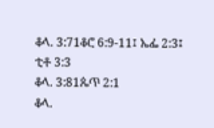ቆላ. 3:71ቆሮ 6:9-11፤ ኤፌ 2:3፤ ቲቶ 3:3
ቆላ. 3:81ጴጥ 2:1
ቆላ.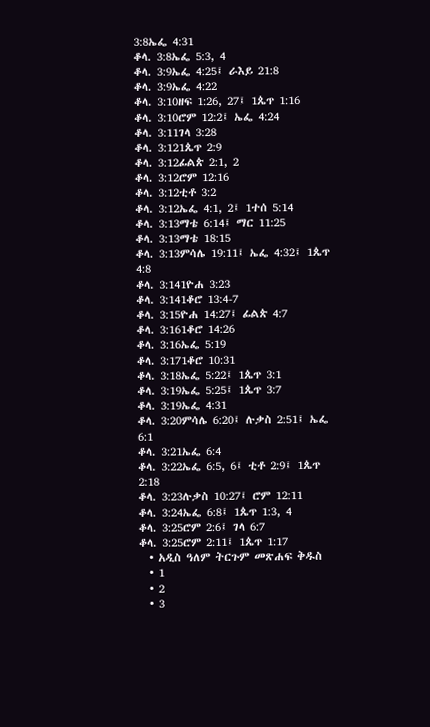3:8ኤፌ 4:31
ቆላ. 3:8ኤፌ 5:3, 4
ቆላ. 3:9ኤፌ 4:25፤ ራእይ 21:8
ቆላ. 3:9ኤፌ 4:22
ቆላ. 3:10ዘፍ 1:26, 27፤ 1ጴጥ 1:16
ቆላ. 3:10ሮም 12:2፤ ኤፌ 4:24
ቆላ. 3:11ገላ 3:28
ቆላ. 3:121ጴጥ 2:9
ቆላ. 3:12ፊልጵ 2:1, 2
ቆላ. 3:12ሮም 12:16
ቆላ. 3:12ቲቶ 3:2
ቆላ. 3:12ኤፌ 4:1, 2፤ 1ተሰ 5:14
ቆላ. 3:13ማቴ 6:14፤ ማር 11:25
ቆላ. 3:13ማቴ 18:15
ቆላ. 3:13ምሳሌ 19:11፤ ኤፌ 4:32፤ 1ጴጥ 4:8
ቆላ. 3:141ዮሐ 3:23
ቆላ. 3:141ቆሮ 13:4-7
ቆላ. 3:15ዮሐ 14:27፤ ፊልጵ 4:7
ቆላ. 3:161ቆሮ 14:26
ቆላ. 3:16ኤፌ 5:19
ቆላ. 3:171ቆሮ 10:31
ቆላ. 3:18ኤፌ 5:22፤ 1ጴጥ 3:1
ቆላ. 3:19ኤፌ 5:25፤ 1ጴጥ 3:7
ቆላ. 3:19ኤፌ 4:31
ቆላ. 3:20ምሳሌ 6:20፤ ሉቃስ 2:51፤ ኤፌ 6:1
ቆላ. 3:21ኤፌ 6:4
ቆላ. 3:22ኤፌ 6:5, 6፤ ቲቶ 2:9፤ 1ጴጥ 2:18
ቆላ. 3:23ሉቃስ 10:27፤ ሮም 12:11
ቆላ. 3:24ኤፌ 6:8፤ 1ጴጥ 1:3, 4
ቆላ. 3:25ሮም 2:6፤ ገላ 6:7
ቆላ. 3:25ሮም 2:11፤ 1ጴጥ 1:17
  • አዲስ ዓለም ትርጉም መጽሐፍ ቅዱስ
  • 1
  • 2
  • 3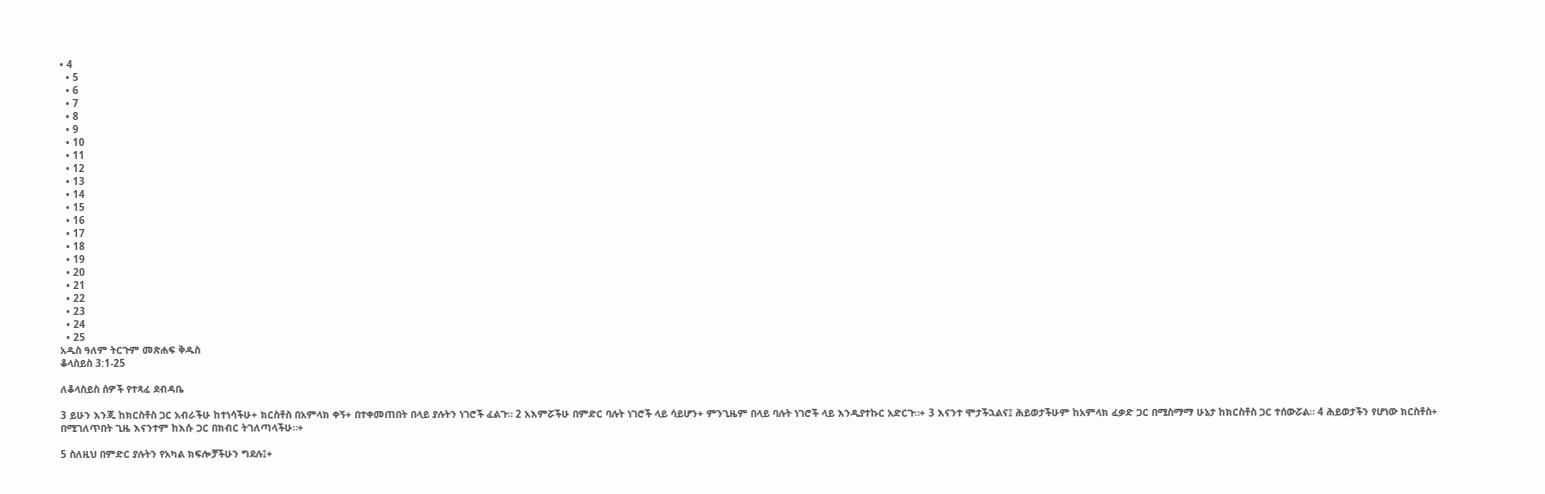• 4
  • 5
  • 6
  • 7
  • 8
  • 9
  • 10
  • 11
  • 12
  • 13
  • 14
  • 15
  • 16
  • 17
  • 18
  • 19
  • 20
  • 21
  • 22
  • 23
  • 24
  • 25
አዲስ ዓለም ትርጉም መጽሐፍ ቅዱስ
ቆላስይስ 3:1-25

ለቆላስይስ ሰዎች የተጻፈ ደብዳቤ

3 ይሁን እንጂ ከክርስቶስ ጋር አብራችሁ ከተነሳችሁ+ ክርስቶስ በአምላክ ቀኝ+ በተቀመጠበት በላይ ያሉትን ነገሮች ፈልጉ። 2 አእምሯችሁ በምድር ባሉት ነገሮች ላይ ሳይሆን+ ምንጊዜም በላይ ባሉት ነገሮች ላይ እንዲያተኩር አድርጉ።+ 3 እናንተ ሞታችኋልና፤ ሕይወታችሁም ከአምላክ ፈቃድ ጋር በሚስማማ ሁኔታ ከክርስቶስ ጋር ተሰውሯል። 4 ሕይወታችን የሆነው ክርስቶስ+ በሚገለጥበት ጊዜ እናንተም ከእሱ ጋር በክብር ትገለጣላችሁ።+

5 ስለዚህ በምድር ያሉትን የአካል ክፍሎቻችሁን ግደሉ፤+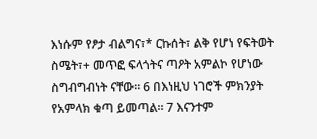እነሱም የፆታ ብልግና፣* ርኩሰት፣ ልቅ የሆነ የፍትወት ስሜት፣+ መጥፎ ፍላጎትና ጣዖት አምልኮ የሆነው ስግብግብነት ናቸው። 6 በእነዚህ ነገሮች ምክንያት የአምላክ ቁጣ ይመጣል። 7 እናንተም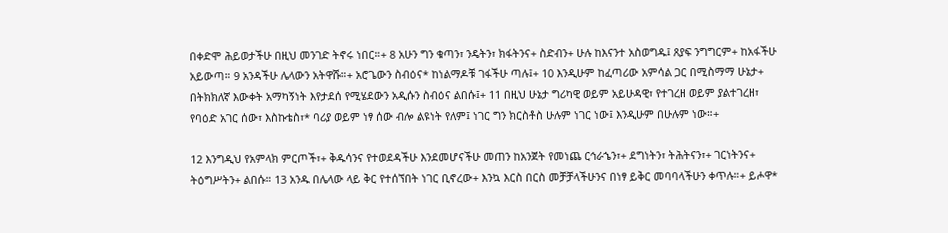በቀድሞ ሕይወታችሁ በዚህ መንገድ ትኖሩ ነበር።+ 8 አሁን ግን ቁጣን፣ ንዴትን፣ ክፋትንና+ ስድብን+ ሁሉ ከእናንተ አስወግዱ፤ ጸያፍ ንግግርም+ ከአፋችሁ አይውጣ። 9 አንዳችሁ ሌላውን አትዋሹ።+ አሮጌውን ስብዕና* ከነልማዶቹ ገፋችሁ ጣሉ፤+ 10 እንዲሁም ከፈጣሪው አምሳል ጋር በሚስማማ ሁኔታ+ በትክክለኛ እውቀት አማካኝነት እየታደሰ የሚሄደውን አዲሱን ስብዕና ልበሱ፤+ 11 በዚህ ሁኔታ ግሪካዊ ወይም አይሁዳዊ፣ የተገረዘ ወይም ያልተገረዘ፣ የባዕድ አገር ሰው፣ እስኩቴስ፣* ባሪያ ወይም ነፃ ሰው ብሎ ልዩነት የለም፤ ነገር ግን ክርስቶስ ሁሉም ነገር ነው፤ እንዲሁም በሁሉም ነው።+

12 እንግዲህ የአምላክ ምርጦች፣+ ቅዱሳንና የተወደዳችሁ እንደመሆናችሁ መጠን ከአንጀት የመነጨ ርኅራኄን፣+ ደግነትን፣ ትሕትናን፣+ ገርነትንና+ ትዕግሥትን+ ልበሱ። 13 አንዱ በሌላው ላይ ቅር የተሰኘበት ነገር ቢኖረው+ እንኳ እርስ በርስ መቻቻላችሁንና በነፃ ይቅር መባባላችሁን ቀጥሉ።+ ይሖዋ*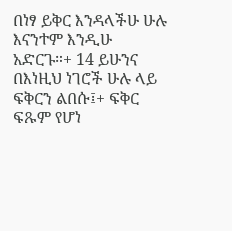በነፃ ይቅር እንዳላችሁ ሁሉ እናንተም እንዲሁ አድርጉ።+ 14 ይሁንና በእነዚህ ነገሮች ሁሉ ላይ ፍቅርን ልበሱ፤+ ፍቅር ፍጹም የሆነ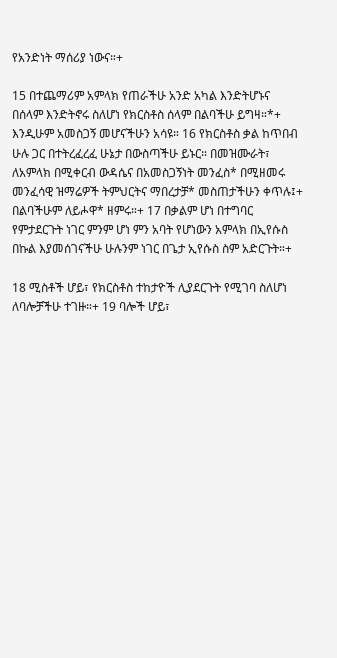የአንድነት ማሰሪያ ነውና።+

15 በተጨማሪም አምላክ የጠራችሁ አንድ አካል እንድትሆኑና በሰላም እንድትኖሩ ስለሆነ የክርስቶስ ሰላም በልባችሁ ይግዛ።*+ እንዲሁም አመስጋኝ መሆናችሁን አሳዩ። 16 የክርስቶስ ቃል ከጥበብ ሁሉ ጋር በተትረፈረፈ ሁኔታ በውስጣችሁ ይኑር። በመዝሙራት፣ ለአምላክ በሚቀርብ ውዳሴና በአመስጋኝነት መንፈስ* በሚዘመሩ መንፈሳዊ ዝማሬዎች ትምህርትና ማበረታቻ* መስጠታችሁን ቀጥሉ፤+ በልባችሁም ለይሖዋ* ዘምሩ።+ 17 በቃልም ሆነ በተግባር የምታደርጉት ነገር ምንም ሆነ ምን አባት የሆነውን አምላክ በኢየሱስ በኩል እያመሰገናችሁ ሁሉንም ነገር በጌታ ኢየሱስ ስም አድርጉት።+

18 ሚስቶች ሆይ፣ የክርስቶስ ተከታዮች ሊያደርጉት የሚገባ ስለሆነ ለባሎቻችሁ ተገዙ።+ 19 ባሎች ሆይ፣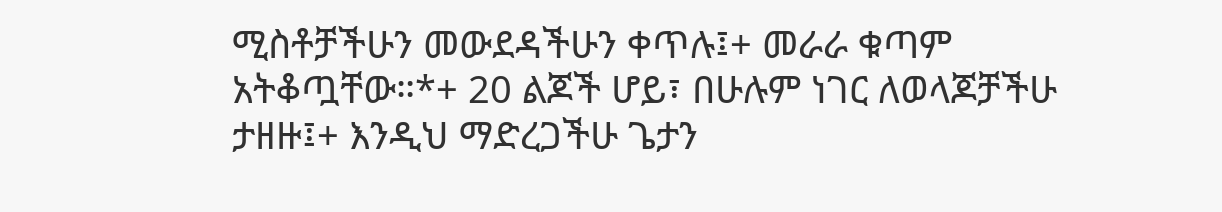ሚስቶቻችሁን መውደዳችሁን ቀጥሉ፤+ መራራ ቁጣም አትቆጧቸው።*+ 20 ልጆች ሆይ፣ በሁሉም ነገር ለወላጆቻችሁ ታዘዙ፤+ እንዲህ ማድረጋችሁ ጌታን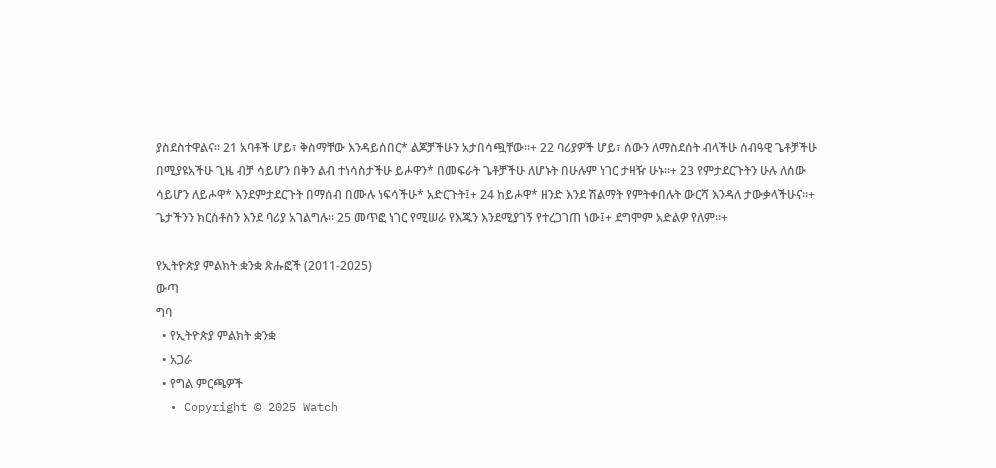ያስደስተዋልና። 21 አባቶች ሆይ፣ ቅስማቸው እንዳይሰበር* ልጆቻችሁን አታበሳጯቸው።+ 22 ባሪያዎች ሆይ፣ ሰውን ለማስደሰት ብላችሁ ሰብዓዊ ጌቶቻችሁ በሚያዩአችሁ ጊዜ ብቻ ሳይሆን በቅን ልብ ተነሳስታችሁ ይሖዋን* በመፍራት ጌቶቻችሁ ለሆኑት በሁሉም ነገር ታዛዥ ሁኑ።+ 23 የምታደርጉትን ሁሉ ለሰው ሳይሆን ለይሖዋ* እንደምታደርጉት በማሰብ በሙሉ ነፍሳችሁ* አድርጉት፤+ 24 ከይሖዋ* ዘንድ እንደ ሽልማት የምትቀበሉት ውርሻ እንዳለ ታውቃላችሁና።+ ጌታችንን ክርስቶስን እንደ ባሪያ አገልግሉ። 25 መጥፎ ነገር የሚሠራ የእጁን እንደሚያገኝ የተረጋገጠ ነው፤+ ደግሞም አድልዎ የለም።+

የኢትዮጵያ ምልክት ቋንቋ ጽሑፎች (2011-2025)
ውጣ
ግባ
  • የኢትዮጵያ ምልክት ቋንቋ
  • አጋራ
  • የግል ምርጫዎች
  • Copyright © 2025 Watch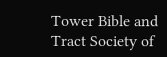Tower Bible and Tract Society of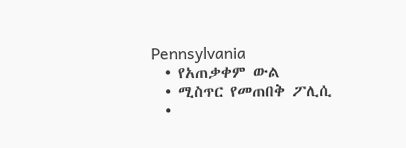Pennsylvania
  • የአጠቃቀም ውል
  • ሚስጥር የመጠበቅ ፖሊሲ
  •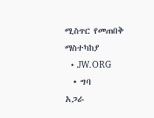ሚስጥር የመጠበቅ ማስተካከያ
  • JW.ORG
  • ግባ
አጋራ